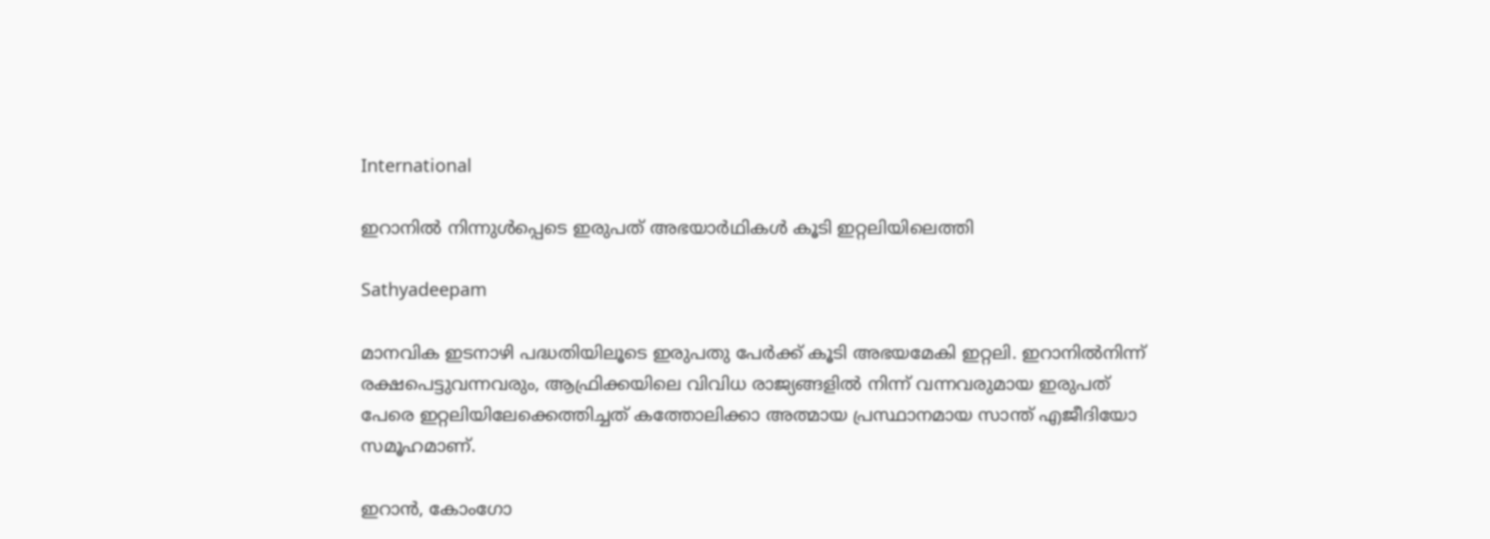International

ഇറാനിൽ നിന്നുള്‍പ്പെടെ ഇരുപത് അഭയാര്‍ഥികള്‍ കൂടി ഇറ്റലിയിലെത്തി

Sathyadeepam

മാനവിക ഇടനാഴി പദ്ധതിയിലൂടെ ഇരുപതു പേര്‍ക്ക് കൂടി അഭയമേകി ഇറ്റലി. ഇറാനില്‍നിന്ന് രക്ഷപെട്ടുവന്നവരും, ആഫ്രിക്കയിലെ വിവിധ രാജ്യങ്ങളില്‍ നിന്ന് വന്നവരുമായ ഇരുപത് പേരെ ഇറ്റലിയിലേക്കെത്തിച്ചത് കത്തോലിക്കാ അത്മായ പ്രസ്ഥാനമായ സാന്ത് എജീദിയോ സമൂഹമാണ്.

ഇറാന്‍, കോംഗോ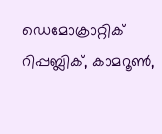ഡെമോക്രാറ്റിക് റിപ്പബ്ലിക്, കാമറൂണ്‍,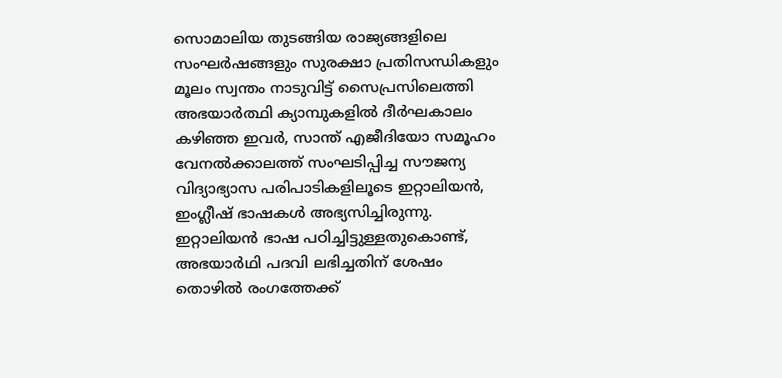സൊമാലിയ തുടങ്ങിയ രാജ്യങ്ങളിലെ സംഘര്‍ഷങ്ങളും സുരക്ഷാ പ്രതിസന്ധികളും മൂലം സ്വന്തം നാടുവിട്ട് സൈപ്രസിലെത്തി അഭയാര്‍ത്ഥി ക്യാമ്പുകളില്‍ ദീര്‍ഘകാലം കഴിഞ്ഞ ഇവര്‍, സാന്ത് എജീദിയോ സമൂഹം വേനല്‍ക്കാലത്ത് സംഘടിപ്പിച്ച സൗജന്യ വിദ്യാഭ്യാസ പരിപാടികളിലൂടെ ഇറ്റാലിയന്‍, ഇംഗ്ലീഷ് ഭാഷകള്‍ അഭ്യസിച്ചിരുന്നു. ഇറ്റാലിയന്‍ ഭാഷ പഠിച്ചിട്ടുള്ളതുകൊണ്ട്, അഭയാര്‍ഥി പദവി ലഭിച്ചതിന് ശേഷം തൊഴില്‍ രംഗത്തേക്ക്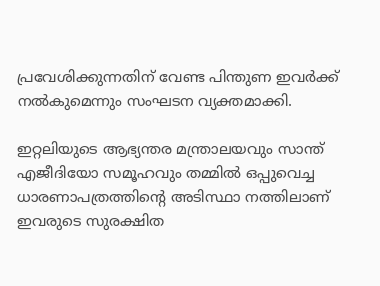പ്രവേശിക്കുന്നതിന് വേണ്ട പിന്തുണ ഇവര്‍ക്ക് നല്‍കുമെന്നും സംഘടന വ്യക്തമാക്കി.

ഇറ്റലിയുടെ ആഭ്യന്തര മന്ത്രാലയവും സാന്ത് എജീദിയോ സമൂഹവും തമ്മില്‍ ഒപ്പുവെച്ച ധാരണാപത്രത്തിന്റെ അടിസ്ഥാ നത്തിലാണ് ഇവരുടെ സുരക്ഷിത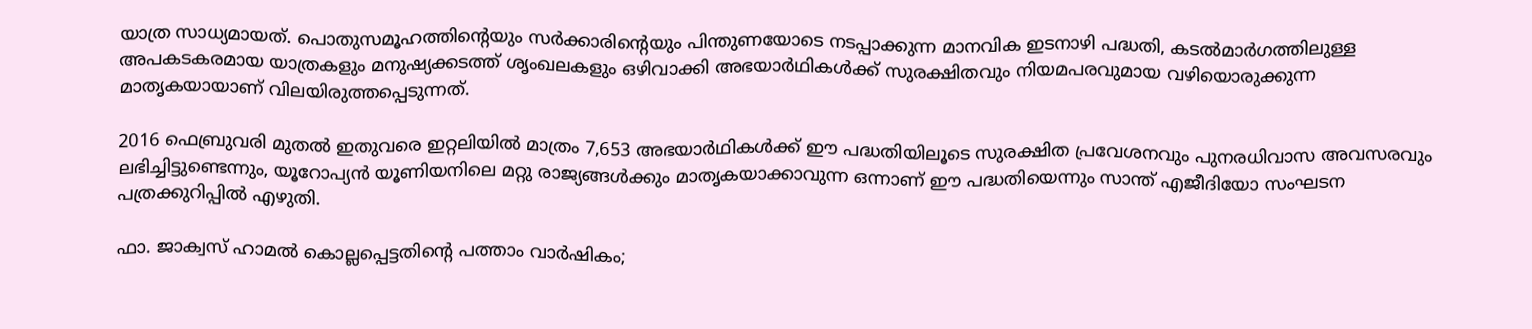യാത്ര സാധ്യമായത്. പൊതുസമൂഹത്തിന്റെയും സര്‍ക്കാരിന്റെയും പിന്തുണയോടെ നടപ്പാക്കുന്ന മാനവിക ഇടനാഴി പദ്ധതി, കടല്‍മാര്‍ഗത്തിലുള്ള അപകടകരമായ യാത്രകളും മനുഷ്യക്കടത്ത് ശൃംഖലകളും ഒഴിവാക്കി അഭയാര്‍ഥികള്‍ക്ക് സുരക്ഷിതവും നിയമപരവുമായ വഴിയൊരുക്കുന്ന മാതൃകയായാണ് വിലയിരുത്തപ്പെടുന്നത്.

2016 ഫെബ്രുവരി മുതല്‍ ഇതുവരെ ഇറ്റലിയില്‍ മാത്രം 7,653 അഭയാര്‍ഥികള്‍ക്ക് ഈ പദ്ധതിയിലൂടെ സുരക്ഷിത പ്രവേശനവും പുനരധിവാസ അവസരവും ലഭിച്ചിട്ടുണ്ടെന്നും, യൂറോപ്യന്‍ യൂണിയനിലെ മറ്റു രാജ്യങ്ങള്‍ക്കും മാതൃകയാക്കാവുന്ന ഒന്നാണ് ഈ പദ്ധതിയെന്നും സാന്ത് എജീദിയോ സംഘടന പത്രക്കുറിപ്പില്‍ എഴുതി.

ഫാ. ജാക്വസ് ഹാമല്‍ കൊല്ലപ്പെട്ടതിന്റെ പത്താം വാര്‍ഷികം;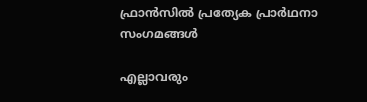ഫ്രാന്‍സില്‍ പ്രത്യേക പ്രാർഥനാ സംഗമങ്ങള്‍

എല്ലാവരും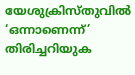യേശുക്രിസ്തുവില്‍ ‘ഒന്നാണെന്ന്’ തിരിച്ചറിയുക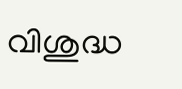വിശുദ്ധ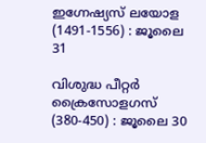ഇഗ്നേഷ്യസ് ലയോള (1491-1556) : ജൂലൈ 31

വിശുദ്ധ പീറ്റര്‍ ക്രൈസോളഗസ് (380-450) : ജൂലൈ 30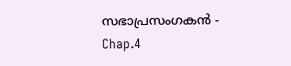സഭാപ്രസംഗകൻ - Chap.4